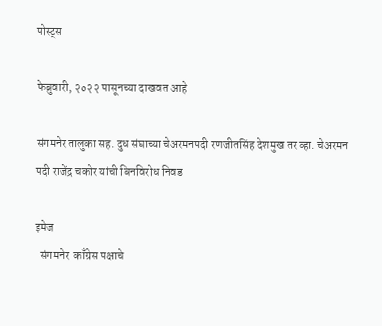पोस्ट्स

फेब्रुवारी, २०२२ पासूनच्या दाखवत आहे

संगमनेर तालुका सह. दुध संघाच्या चेअरमनपदी रणजीतसिंह देशमुख तर व्हा. चेअरमन पदी राजेंद्र चकोर यांची बिनविरोध निवड

इमेज
  संगमनेर  काँग्रेस पक्षाचे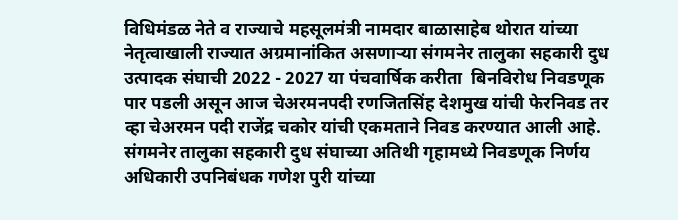विधिमंडळ नेते व राज्याचे महसूलमंत्री नामदार बाळासाहेब थोरात यांच्या नेतृत्वाखाली राज्यात अग्रमानांकित असणाऱ्या संगमनेर तालुका सहकारी दुध उत्पादक संघाची 2022 - 2027 या पंचवार्षिक करीता  बिनविरोध निवडणूक पार पडली असून आज चेअरमनपदी रणजितसिंह देशमुख यांची फेरनिवड तर व्हा चेअरमन पदी राजेंद्र चकोर यांची एकमताने निवड करण्यात आली आहे. संगमनेर तालुका सहकारी दुध संघाच्या अतिथी गृहामध्ये निवडणूक निर्णय अधिकारी उपनिबंधक गणेश पुरी यांच्या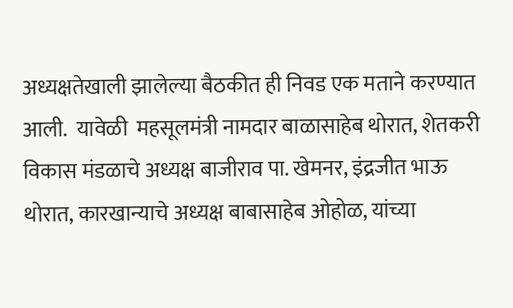अध्यक्षतेखाली झालेल्या बैठकीत ही निवड एक मताने करण्यात आली.  यावेळी  महसूलमंत्री नामदार बाळासाहेब थोरात, शेतकरी विकास मंडळाचे अध्यक्ष बाजीराव पा. खेमनर, इंद्रजीत भाऊ थोरात, कारखान्याचे अध्यक्ष बाबासाहेब ओहोळ, यांच्या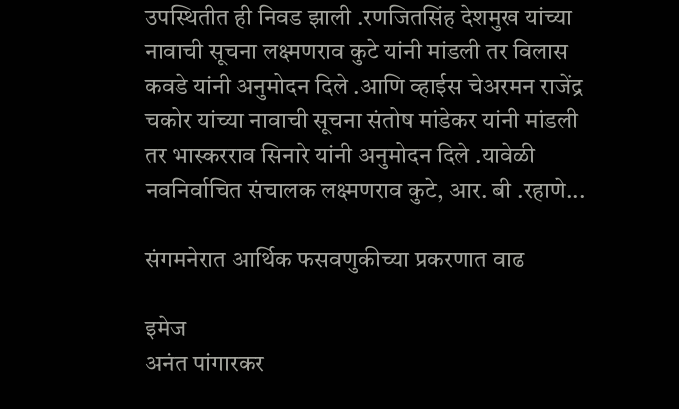उपस्थितीत ही निवड झाली .रणजितसिंह देशमुख यांच्या नावाची सूचना लक्ष्मणराव कुटे यांनी मांडली तर विलास कवडे यांनी अनुमोदन दिले .आणि व्हाईस चेअरमन राजेंद्र चकोर यांच्या नावाची सूचना संतोष मांडेकर यांनी मांडली तर भास्करराव सिनारे यांनी अनुमोदन दिले .यावेळी नवनिर्वाचित संचालक लक्ष्मणराव कुटे, आर. बी .रहाणे...

संगमनेरात आर्थिक फसवणुकीच्या प्रकरणात वाढ

इमेज
अनंत पांगारकर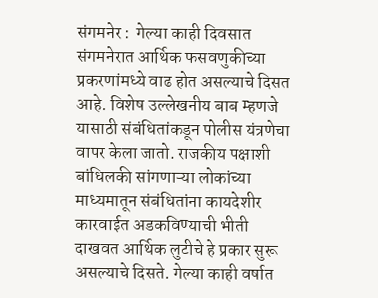संगमनेर :  गेल्या काही दिवसात संगमनेरात आर्थिक फसवणुकीच्या प्रकरणांमध्ये वाढ होत असल्याचे दिसत आहे. विशेष उल्लेखनीय बाब म्हणजे यासाठी संबंधितांकडून पोलीस यंत्रणेचा वापर केला जातो. राजकीय पक्षाशी बांधिलकी सांगणाऱ्या लोकांच्या माध्यमातून संबंधितांना कायदेशीर कारवाईत अडकविण्याची भीती दाखवत आर्थिक लुटीचे हे प्रकार सुरू असल्याचे दिसते. गेल्या काही वर्षात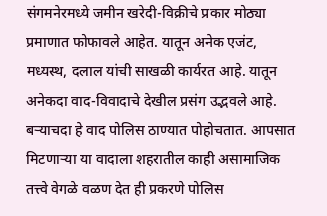संगमनेरमध्ये जमीन खरेदी-विक्रीचे प्रकार मोठ्या प्रमाणात फोफावले आहेत. यातून अनेक एजंट, मध्यस्थ, दलाल यांची साखळी कार्यरत आहे. यातून अनेकदा वाद-विवादाचे देखील प्रसंग उद्भवले आहे. बऱ्याचदा हे वाद पोलिस ठाण्यात पोहोचतात. आपसात मिटणाऱ्या या वादाला शहरातील काही असामाजिक तत्त्वे वेगळे वळण देत ही प्रकरणे पोलिस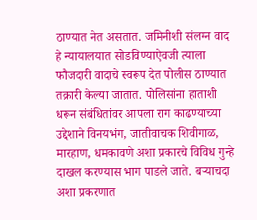ठाण्यात नेत असतात. जमिनीशी संलग्न वाद हे न्यायालयात सोडविण्याऐवजी त्याला फौजदारी वादाचे स्वरूप देत पोलीस ठाण्यात तक्रारी केल्या जातात. पोलिसांना हाताशी धरून संबंधितांवर आपला राग काढण्याच्या उद्देशाने विनयभंग, जातीवाचक शिवीगाळ, मारहाण, धमकावणे अशा प्रकारचे विविध गुन्हे दाखल करण्यास भाग पाडले जाते. बऱ्याचदा अशा प्रकरणात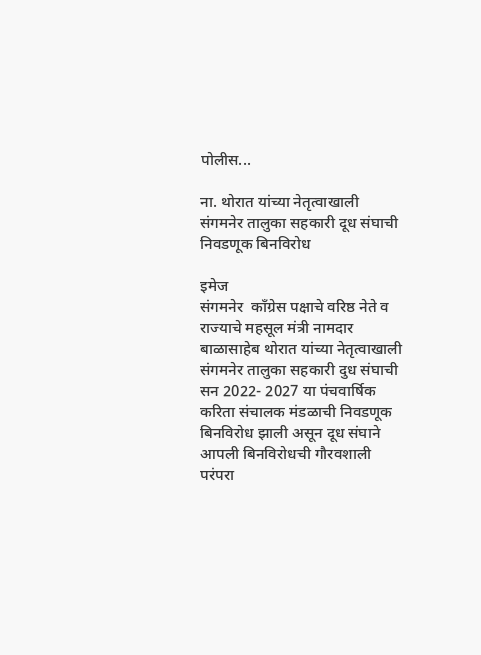पोलीस...

ना. थोरात यांच्या नेतृत्वाखाली संगमनेर तालुका सहकारी दूध संघाची निवडणूक बिनविरोध

इमेज
संगमनेर  काँग्रेस पक्षाचे वरिष्ठ नेते व राज्याचे महसूल मंत्री नामदार बाळासाहेब थोरात यांच्या नेतृत्वाखाली संगमनेर तालुका सहकारी दुध संघाची सन 2022- 2027 या पंचवार्षिक करिता संचालक मंडळाची निवडणूक बिनविरोध झाली असून दूध संघाने आपली बिनविरोधची गौरवशाली परंपरा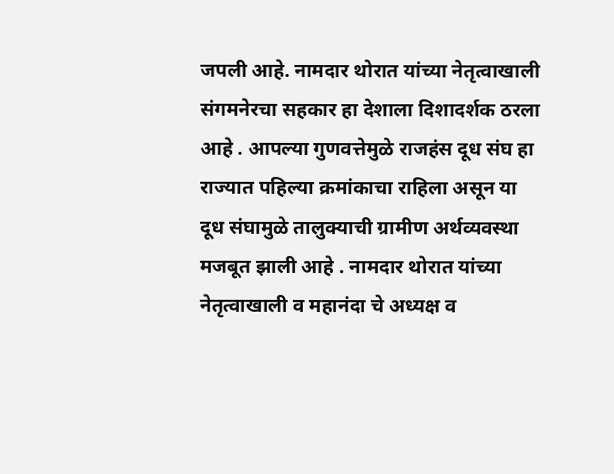जपली आहे. नामदार थोरात यांच्या नेतृत्वाखाली संगमनेरचा सहकार हा देशाला दिशादर्शक ठरला आहे . आपल्या गुणवत्तेमुळे राजहंस दूध संघ हा राज्यात पहिल्या क्रमांकाचा राहिला असून या दूध संघामुळे तालुक्याची ग्रामीण अर्थव्यवस्था मजबूत झाली आहे . नामदार थोरात यांच्या नेतृत्वाखाली व महानंदा चे अध्यक्ष व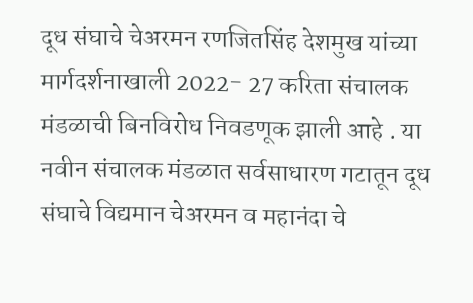दूध संघाचे चेअरमन रणजितसिंह देशमुख यांच्या मार्गदर्शनाखाली 2022- 27 करिता संचालक मंडळाची बिनविरोध निवडणूक झाली आहे . या नवीन संचालक मंडळात सर्वसाधारण गटातून दूध संघाचे विद्यमान चेअरमन व महानंदा चे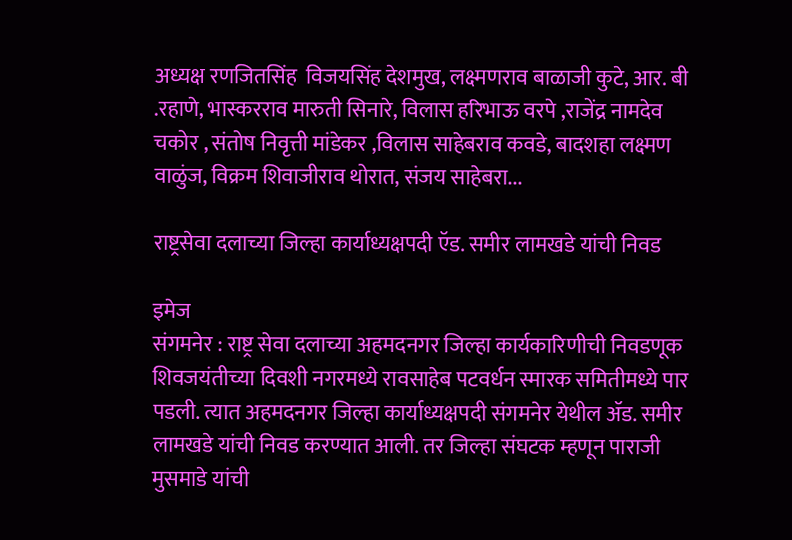अध्यक्ष रणजितसिंह  विजयसिंह देशमुख, लक्ष्मणराव बाळाजी कुटे, आर. बी .रहाणे, भास्करराव मारुती सिनारे, विलास हरिभाऊ वरपे ,राजेंद्र नामदेव चकोर , संतोष निवृत्ती मांडेकर ,विलास साहेबराव कवडे, बादशहा लक्ष्मण वाळुंज, विक्रम शिवाजीराव थोरात, संजय साहेबरा...

राष्ट्रसेवा दलाच्या जिल्हा कार्याध्यक्षपदी ऍड. समीर लामखडे यांची निवड

इमेज
संगमनेर : राष्ट्र सेवा दलाच्या अहमदनगर जिल्हा कार्यकारिणीची निवडणूक शिवजयंतीच्या दिवशी नगरमध्ये रावसाहेब पटवर्धन स्मारक समितीमध्ये पार पडली. त्यात अहमदनगर जिल्हा कार्याध्यक्षपदी संगमनेर येथील ॲड. समीर लामखडे यांची निवड करण्यात आली. तर जिल्हा संघटक म्हणून पाराजी मुसमाडे यांची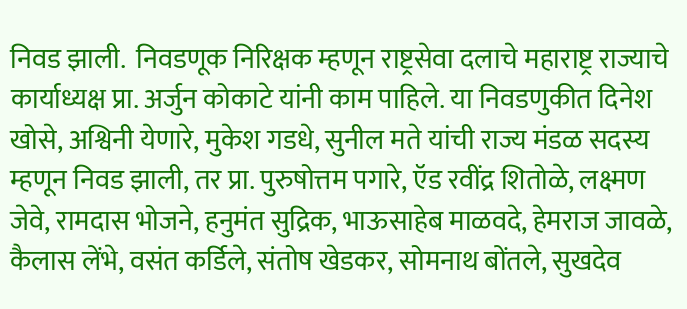निवड झाली.  निवडणूक निरिक्षक म्हणून राष्ट्रसेवा दलाचे महाराष्ट्र राज्याचे कार्याध्यक्ष प्रा. अर्जुन कोकाटे यांनी काम पाहिले. या निवडणुकीत दिनेश खोसे, अश्विनी येणारे, मुकेश गडधे, सुनील मते यांची राज्य मंडळ सदस्य म्हणून निवड झाली, तर प्रा. पुरुषोत्तम पगारे, ऍड रवींद्र शितोळे, लक्ष्मण जेवे, रामदास भोजने, हनुमंत सुद्रिक, भाऊसाहेब माळवदे, हेमराज जावळे, कैलास लेंभे, वसंत कर्डिले, संतोष खेडकर, सोमनाथ बोंतले, सुखदेव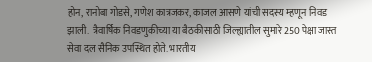होन, रानोबा गोडसे, गणेश कात्रजकर, काजल आसणे यांची सदस्य म्हणून निवड झाली.  त्रैवार्षिक निवडणुकीच्या या बैठकीसाठी जिल्ह्यातील सुमारे 250 पेक्षा जास्त सेवा दल सैनिक उपस्थित होते. भारतीय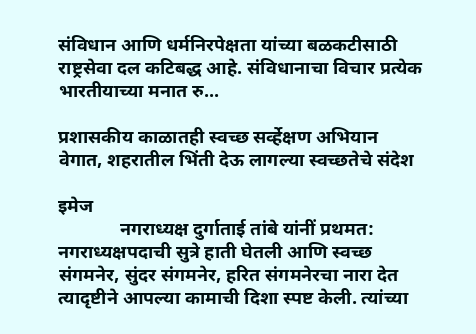संविधान आणि धर्मनिरपेक्षता यांच्या बळकटीसाठी राष्ट्रसेवा दल कटिबद्ध आहे. संविधानाचा विचार प्रत्येक भारतीयाच्या मनात रु...

प्रशासकीय काळातही स्वच्छ सर्व्हेक्षण अभियान वेगात, शहरातील भिंती देऊ लागल्या स्वच्छतेचे संदेश

इमेज
             नगराध्यक्ष दुर्गाताई तांबे यांनीं प्रथमत: नगराध्यक्षपदाची सुत्रे हाती घेतली आणि स्वच्छ संगमनेर, सुंदर संगमनेर, हरित संगमनेरचा नारा देत त्यादृष्टीने आपल्या कामाची दिशा स्पष्ट केली. त्यांच्या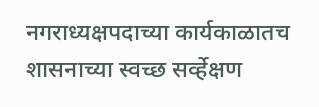नगराध्यक्षपदाच्या कार्यकाळातच शासनाच्या स्वच्छ सर्व्हेक्षण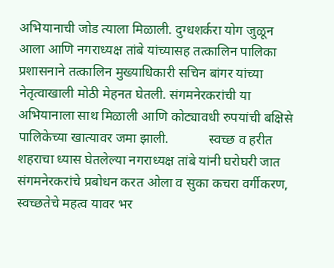अभियानाची जोड त्याला मिळाली. दुग्धशर्करा योग जुळून आला आणि नगराध्यक्ष तांबे यांच्यासह तत्कालिन पालिका प्रशासनाने तत्कालिन मुख्याधिकारी सचिन बांगर यांच्या नेतृत्वाखाली मोठी मेहनत घेतली. संगमनेरकरांची या अभियानाला साथ मिळाली आणि कोट्यावधी रुपयांची बक्षिसे पालिकेच्या खात्यावर जमा झाली.            स्वच्छ व हरीत शहराचा ध्यास घेतलेल्या नगराध्यक्ष तांबे यांनी घरोघरी जात संगमनेरकरांचे प्रबोधन करत ओला व सुका कचरा वर्गीकरण, स्वच्छतेचे महत्व यावर भर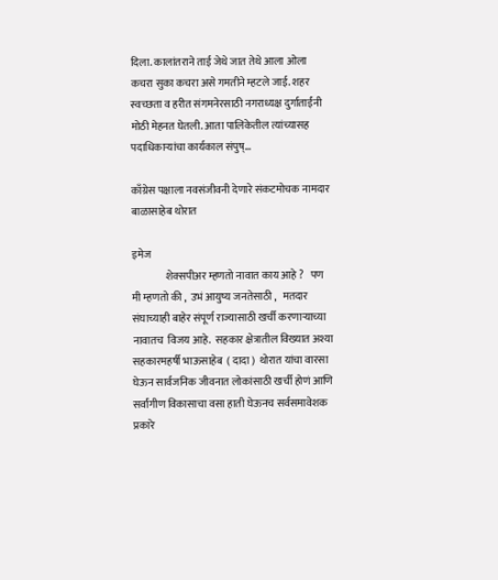दिला. कालांतराने ताई जेथे जात तेथे आला ओला कचरा सुका कचरा असे गमतीने म्हटले जाई. शहर स्वच्छता व हरीत संगमनेरसाठी नगराध्यक्ष दुर्गाताईंनी मोठी मेहनत घेतली. आता पालिकेतील त्यांच्यासह पदाधिकाऱ्यांचा कार्यकाल संपुष्...

काँग्रेस पक्षाला नवसंजीवनी देणारे संकटमोचक नामदार बाळासाहेब थोरात

इमेज
                शेक्सपीअर म्हणतो नावात काय आहे ?   पण मी म्हणतो की ,  उभं आयुष्य जनतेसाठी ,   मतदार संघाच्याही बाहेर संपूर्ण राज्यासाठी खर्ची करणाऱ्याच्या नावातच  विजय आहे.  सहकार क्षेत्रातील विख्यात अश्या सहकारमहर्षी भाऊसाहेब  ( दादा )  थोरात यांचा वारसा घेऊन सार्वजनिक जीवनात लोकांसाठी खर्ची होणं आणि सर्वांगीण विकासाचा वसा हाती घेऊनच सर्वसमावेशक प्रकारे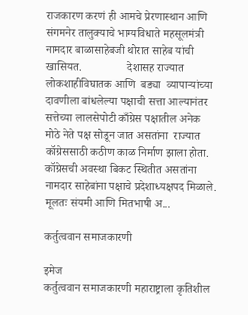राजकारण करणं ही आमचे प्रेरणास्थान आणि संगमनेर तालुक्याचे भाग्यविधाते महसूलमंत्री नामदार बाळासाहेबजी थोरात साहेब यांची खासियत.                देशासह राज्यात लोकशाहीविघातक आणि  बड्या  व्यापाऱ्यांच्या दावणीला बांधलेल्या पक्षाची सत्ता आल्यानंतर सत्तेच्या लालसेपोटी काँग्रेस पक्षातील अनेक मोठे नेते पक्ष सोडून जात असतांना  राज्यात कॉग्रेससाठी कठीण काळ निर्माण झाला होता. कॉग्रेसची अवस्था बिकट स्थितीत असतांना  नामदार साहेबांना पक्षाचे प्रदेशाध्यक्षपद मिळाले. मूलतः संयमी आणि मितभाषी अ...

कर्तुत्ववान समाजकारणी

इमेज
कर्तुत्ववान समाजकारणी महाराष्ट्राला कृतिशील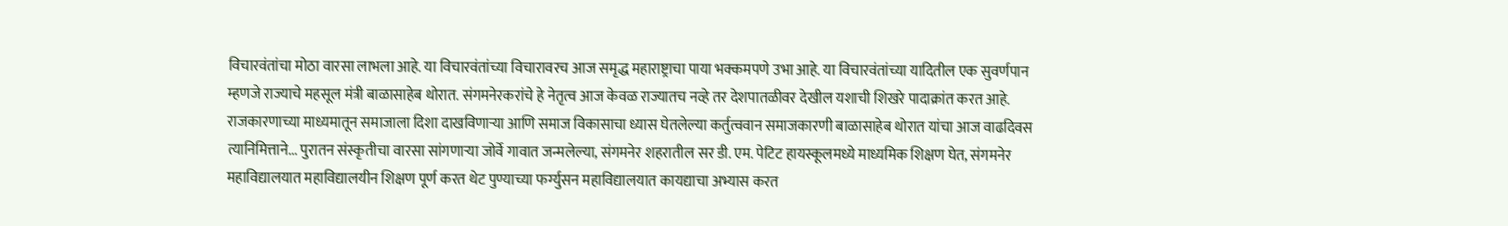विचारवंतांचा मोठा वारसा लाभला आहे. या विचारवंतांच्या विचारावरच आज समृद्ध महाराष्ट्राचा पाया भक्कमपणे उभा आहे. या विचारवंतांच्या यादितील एक सुवर्णपान म्हणजे राज्याचे महसूल मंत्री बाळासाहेब थोरात. संगमनेरकरांचे हे नेतृत्व आज केवळ राज्यातच नव्हे तर देशपातळीवर देखील यशाची शिखरे पादाक्रांत करत आहे. राजकारणाच्या माध्यमातून समाजाला दिशा दाखविणाऱ्या आणि समाज विकासाचा ध्यास घेतलेल्या कर्तुत्ववान समाजकारणी बाळासाहेब थोरात यांचा आज वाढदिवस त्यानिमित्ताने... पुरातन संस्कृतीचा वारसा सांगणाऱ्या जोर्वे गावात जन्मलेल्या, संगमनेर शहरातील सर डी. एम. पेटिट हायस्कूलमध्ये माध्यमिक शिक्षण घेत, संगमनेर महाविद्यालयात महाविद्यालयीन शिक्षण पूर्ण करत थेट पुण्याच्या फर्ग्युसन महाविद्यालयात कायद्याचा अभ्यास करत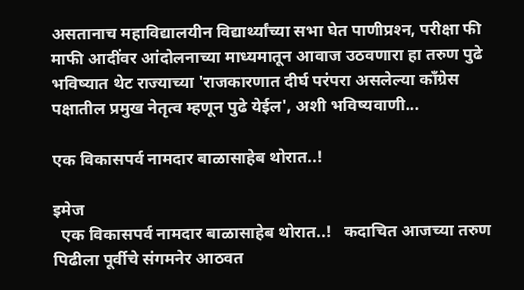असतानाच महाविद्यालयीन विद्यार्थ्यांच्या सभा घेत पाणीप्रश्‍न, परीक्षा फी माफी आदींवर आंदोलनाच्या माध्यमातून आवाज उठवणारा हा तरुण पुढे भविष्यात थेट राज्याच्या 'राजकारणात दीर्घ परंपरा असलेल्या काँग्रेस पक्षातील प्रमुख नेतृत्व म्हणून पुढे येईल', अशी भविष्यवाणी...

एक विकासपर्व नामदार बाळासाहेब थोरात..!

इमेज
  एक विकासपर्व नामदार बाळासाहेब थोरात..!   कदाचित आजच्या तरुण पिढीला पूर्वीचे संगमनेर आठवत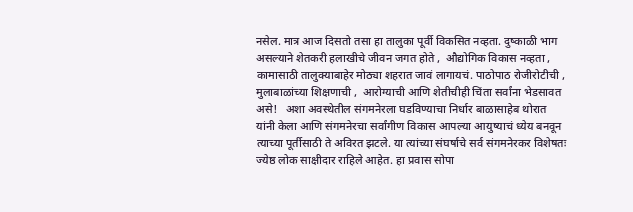नसेल. मात्र आज दिसतो तसा हा तालुका पूर्वी विकसित नव्हता. दुष्काळी भाग असल्याने शेतकरी हलाखीचे जीवन जगत होते ,  औद्योगिक विकास नव्हता ,  कामासाठी तालुक्याबाहेर मोठ्या शहरात जावं लागायचं. पाठोपाठ रोजीरोटीची ,  मुलाबाळांच्या शिक्षणाची ,  आरोग्याची आणि शेतीचीही चिंता सर्वांना भेडसावत असे!   अशा अवस्थेतील संगमनेरला घडविण्याचा निर्धार बाळासाहेब थोरात यांनी केला आणि संगमनेरचा सर्वांगीण विकास आपल्या आयुष्याचं ध्येय बनवून त्याच्या पूर्तीसाठी ते अविरत झटले. या त्यांच्या संघर्षाचे सर्व संगमनेरकर विशेषतः ज्येष्ठ लोक साक्षीदार राहिले आहेत. हा प्रवास सोपा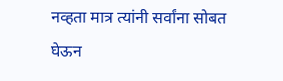नव्हता मात्र त्यांनी सर्वांना सोबत घेऊन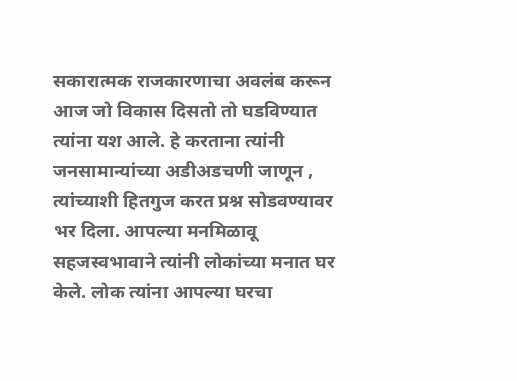सकारात्मक राजकारणाचा अवलंब करून आज जो विकास दिसतो तो घडविण्यात त्यांना यश आले. हे करताना त्यांनी जनसामान्यांच्या अडीअडचणी जाणून ,  त्यांच्याशी हितगुज करत प्रश्न सोडवण्यावर भर दिला. आपल्या मनमिळावू सहजस्वभावाने त्यांनी लोकांच्या मनात घर केले. लोक त्यांना आपल्या घरचा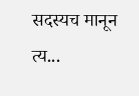सदस्यच मानून त्य...